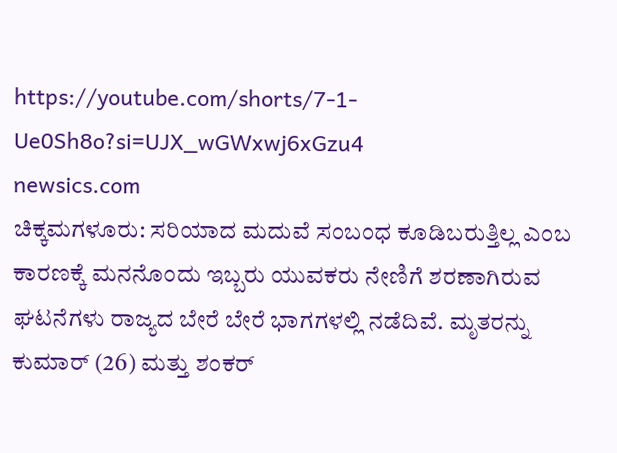https://youtube.com/shorts/7-1-Ue0Sh8o?si=UJX_wGWxwj6xGzu4
newsics.com
ಚಿಕ್ಕಮಗಳೂರು: ಸರಿಯಾದ ಮದುವೆ ಸಂಬಂಧ ಕೂಡಿಬರುತ್ತಿಲ್ಲ ಎಂಬ ಕಾರಣಕ್ಕೆ ಮನನೊಂದು ಇಬ್ಬರು ಯುವಕರು ನೇಣಿಗೆ ಶರಣಾಗಿರುವ ಘಟನೆಗಳು ರಾಜ್ಯದ ಬೇರೆ ಬೇರೆ ಭಾಗಗಳಲ್ಲಿ ನಡೆದಿವೆ. ಮೃತರನ್ನು ಕುಮಾರ್ (26) ಮತ್ತು ಶಂಕರ್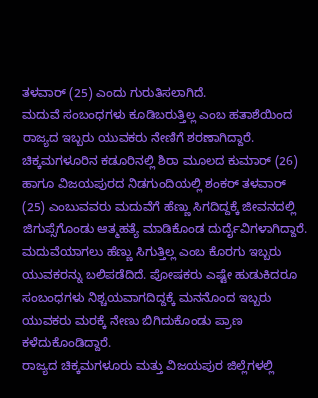ತಳವಾರ್ (25) ಎಂದು ಗುರುತಿಸಲಾಗಿದೆ.
ಮದುವೆ ಸಂಬಂಧಗಳು ಕೂಡಿಬರುತ್ತಿಲ್ಲ ಎಂಬ ಹತಾಶೆಯಿಂದ ರಾಜ್ಯದ ಇಬ್ಬರು ಯುವಕರು ನೇಣಿಗೆ ಶರಣಾಗಿದ್ದಾರೆ. ಚಿಕ್ಕಮಗಳೂರಿನ ಕಡೂರಿನಲ್ಲಿ ಶಿರಾ ಮೂಲದ ಕುಮಾರ್ (26) ಹಾಗೂ ವಿಜಯಪುರದ ನಿಡಗುಂದಿಯಲ್ಲಿ ಶಂಕರ್ ತಳವಾರ್ (25) ಎಂಬುವವರು ಮದುವೆಗೆ ಹೆಣ್ಣು ಸಿಗದಿದ್ದಕ್ಕೆ ಜೀವನದಲ್ಲಿ ಜಿಗುಪ್ಸೆಗೊಂಡು ಆತ್ಮಹತ್ಯೆ ಮಾಡಿಕೊಂಡ ದುರ್ದೈವಿಗಳಾಗಿದ್ದಾರೆ.
ಮದುವೆಯಾಗಲು ಹೆಣ್ಣು ಸಿಗುತ್ತಿಲ್ಲ ಎಂಬ ಕೊರಗು ಇಬ್ಬರು ಯುವಕರನ್ನು ಬಲಿಪಡೆದಿದೆ. ಪೋಷಕರು ಎಷ್ಟೇ ಹುಡುಕಿದರೂ ಸಂಬಂಧಗಳು ನಿಶ್ಚಯವಾಗದಿದ್ದಕ್ಕೆ ಮನನೊಂದ ಇಬ್ಬರು ಯುವಕರು ಮರಕ್ಕೆ ನೇಣು ಬಿಗಿದುಕೊಂಡು ಪ್ರಾಣ ಕಳೆದುಕೊಂಡಿದ್ದಾರೆ.
ರಾಜ್ಯದ ಚಿಕ್ಕಮಗಳೂರು ಮತ್ತು ವಿಜಯಪುರ ಜಿಲ್ಲೆಗಳಲ್ಲಿ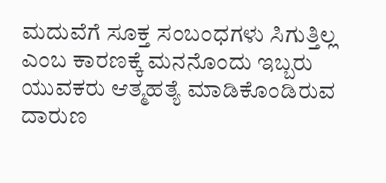ಮದುವೆಗೆ ಸೂಕ್ತ ಸಂಬಂಧಗಳು ಸಿಗುತ್ತಿಲ್ಲ ಎಂಬ ಕಾರಣಕ್ಕೆ ಮನನೊಂದು ಇಬ್ಬರು ಯುವಕರು ಆತ್ಮಹತ್ಯೆ ಮಾಡಿಕೊಂಡಿರುವ ದಾರುಣ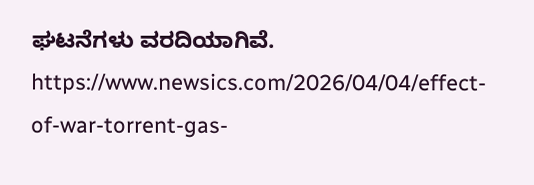ಘಟನೆಗಳು ವರದಿಯಾಗಿವೆ.
https://www.newsics.com/2026/04/04/effect-of-war-torrent-gas-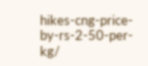hikes-cng-price-by-rs-2-50-per-kg/